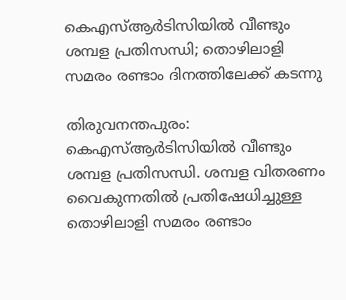കെഎസ്ആർടിസിയിൽ വീണ്ടും ശമ്പള പ്രതിസന്ധി; തൊഴിലാളി സമരം രണ്ടാം ദിനത്തിലേക്ക് കടന്നു

തിരുവനന്തപുരം: കെഎസ്ആർടിസിയിൽ വീണ്ടും ശമ്പള പ്രതിസന്ധി. ശമ്പള വിതരണം വൈകുന്നതിൽ പ്രതിഷേധിച്ചുള്ള തൊഴിലാളി സമരം രണ്ടാം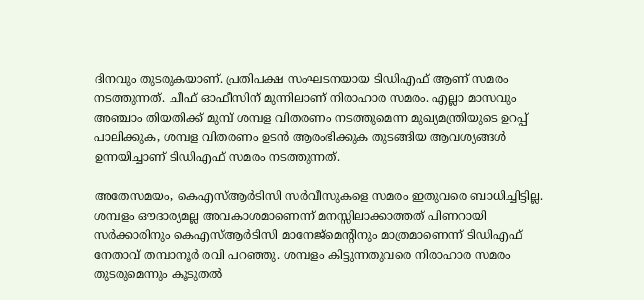ദിനവും തുടരുകയാണ്. പ്രതിപക്ഷ സംഘടനയായ ടിഡിഎഫ് ആണ് സമരം നടത്തുന്നത്. ചീഫ് ഓഫീസിന് മുന്നിലാണ് നിരാഹാര സമരം. എല്ലാ മാസവും അഞ്ചാം തിയതിക്ക് മുമ്പ് ശമ്പള വിതരണം നടത്തുമെന്ന മുഖ്യമന്ത്രിയുടെ ഉറപ്പ് പാലിക്കുക, ശമ്പള വിതരണം ഉടൻ ആരംഭിക്കുക തുടങ്ങിയ ആവശ്യങ്ങൾ ഉന്നയിച്ചാണ് ടിഡിഎഫ് സമരം നടത്തുന്നത്.

അതേസമയം, കെഎസ്ആർടിസി സർവീസുകളെ സമരം ഇതുവരെ ബാധിച്ചിട്ടില്ല. ശമ്പളം ഔദാര്യമല്ല അവകാശമാണെന്ന് മനസ്സിലാക്കാത്തത് പിണറായി സർക്കാരിനും കെഎസ്ആർടിസി മാനേജ്‌മെന്റിനും മാത്രമാണെന്ന് ടിഡിഎഫ് നേതാവ് തമ്പാനൂർ രവി പറഞ്ഞു. ശമ്പളം കിട്ടുന്നതുവരെ നിരാഹാര സമരം തുടരുമെന്നും കൂടുതൽ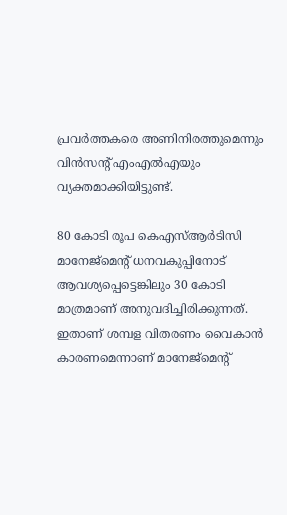പ്രവർത്തകരെ അണിനിരത്തുമെന്നും വിൻസന്റ് എംഎൽഎയും വ്യക്തമാക്കിയിട്ടുണ്ട്.

80 കോടി രൂപ കെഎസ്ആർടിസി മാനേജ്‌മെന്റ് ധനവകുപ്പിനോട് ആവശ്യപ്പെട്ടെങ്കിലും 30 കോടി മാത്രമാണ് അനുവദിച്ചിരിക്കുന്നത്. ഇതാണ് ശമ്പള വിതരണം വൈകാൻ കാരണമെന്നാണ് മാനേജ്‌മെന്റ്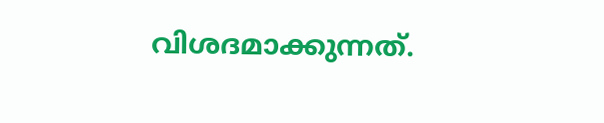വിശദമാക്കുന്നത്.